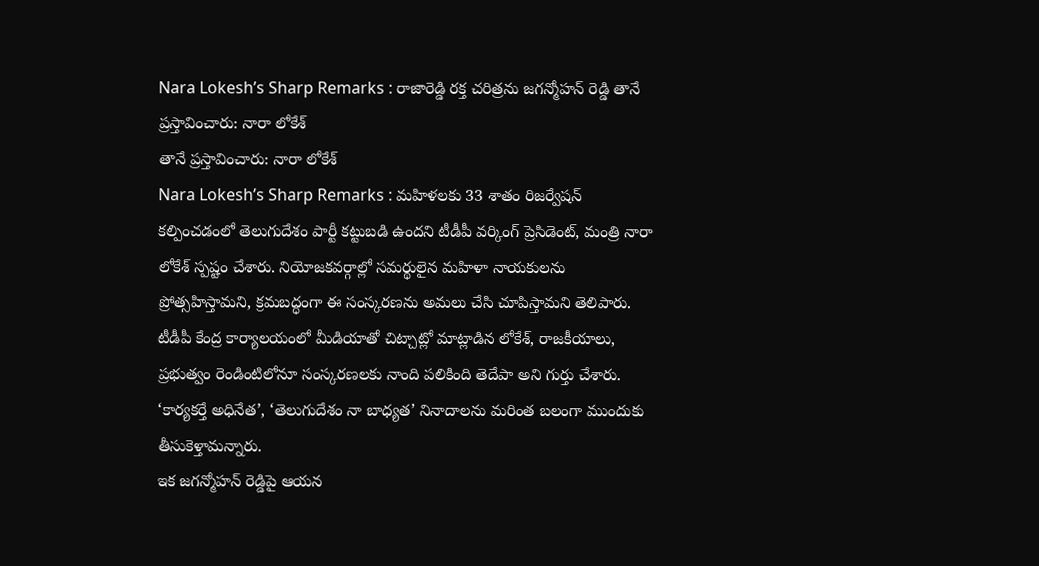Nara Lokesh’s Sharp Remarks : రాజారెడ్డి రక్త చరిత్రను జగన్మోహన్ రెడ్డి తానే ప్రస్తావించారు: నారా లోకేశ్
తానే ప్రస్తావించారు: నారా లోకేశ్
Nara Lokesh’s Sharp Remarks : మహిళలకు 33 శాతం రిజర్వేషన్ కల్పించడంలో తెలుగుదేశం పార్టీ కట్టుబడి ఉందని టీడీపీ వర్కింగ్ ప్రెసిడెంట్, మంత్రి నారా లోకేశ్ స్పష్టం చేశారు. నియోజకవర్గాల్లో సమర్థులైన మహిళా నాయకులను ప్రోత్సహిస్తామని, క్రమబద్ధంగా ఈ సంస్కరణను అమలు చేసి చూపిస్తామని తెలిపారు.
టీడీపీ కేంద్ర కార్యాలయంలో మీడియాతో చిట్చాట్లో మాట్లాడిన లోకేశ్, రాజకీయాలు, ప్రభుత్వం రెండింటిలోనూ సంస్కరణలకు నాంది పలికింది తెదేపా అని గుర్తు చేశారు. ‘కార్యకర్తే అధినేత’, ‘తెలుగుదేశం నా బాధ్యత’ నినాదాలను మరింత బలంగా ముందుకు తీసుకెళ్తామన్నారు.
ఇక జగన్మోహన్ రెడ్డిపై ఆయన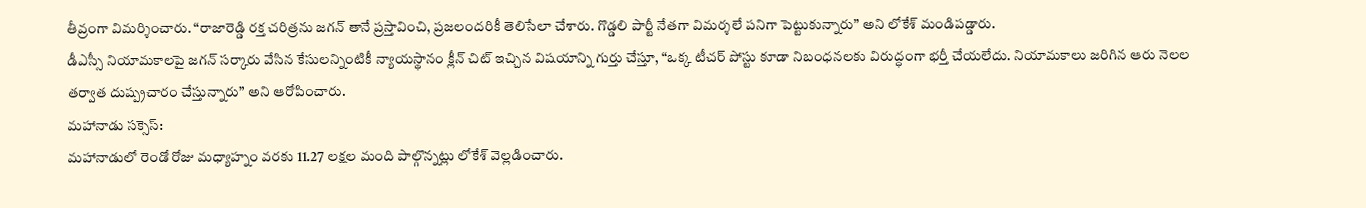తీవ్రంగా విమర్శించారు. “రాజారెడ్డి రక్త చరిత్రను జగన్ తానే ప్రస్తావించి, ప్రజలందరికీ తెలిసేలా చేశారు. గొడ్డలి పార్టీ నేతగా విమర్శలే పనిగా పెట్టుకున్నారు” అని లోకేశ్ మండిపడ్డారు.
డీఎస్సీ నియామకాలపై జగన్ సర్కారు వేసిన కేసులన్నింటికీ న్యాయస్థానం క్లీన్ చిట్ ఇచ్చిన విషయాన్ని గుర్తు చేస్తూ, “ఒక్క టీచర్ పోస్టు కూడా నిబంధనలకు విరుద్ధంగా భర్తీ చేయలేదు. నియామకాలు జరిగిన ఆరు నెలల తర్వాత దుష్ప్రచారం చేస్తున్నారు” అని ఆరోపించారు.
మహానాడు సక్సెస్:
మహానాడులో రెండో రోజు మధ్యాహ్నం వరకు 11.27 లక్షల మంది పాల్గొన్నట్లు లోకేశ్ వెల్లడించారు.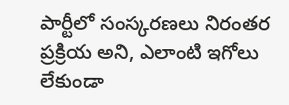పార్టీలో సంస్కరణలు నిరంతర ప్రక్రియ అని, ఎలాంటి ఇగోలు లేకుండా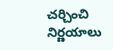చర్చించి నిర్ణయాలు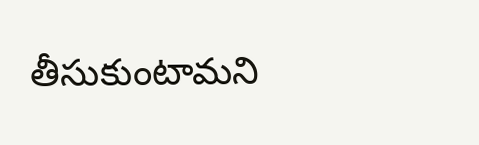తీసుకుంటామని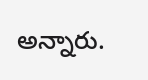అన్నారు.